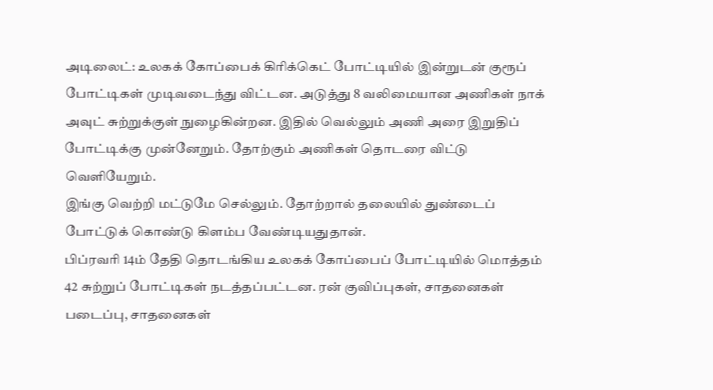அடிலைட்: உலகக் கோப்பைக் கிரிக்கெட் போட்டியில் இன்றுடன் குரூப் போட்டிகள் முடிவடைந்து விட்டன. அடுத்து 8 வலிமையான அணிகள் நாக் அவுட் சுற்றுக்குள் நுழைகின்றன. இதில் வெல்லும் அணி அரை இறுதிப் போட்டிக்கு முன்னேறும். தோற்கும் அணிகள் தொடரை விட்டு வெளியேறும்.
இங்கு வெற்றி மட்டுமே செல்லும். தோற்றால் தலையில் துண்டைப் போட்டுக் கொண்டு கிளம்ப வேண்டியதுதான்.
பிப்ரவரி 14ம் தேதி தொடங்கிய உலகக் கோப்பைப் போட்டியில் மொத்தம் 42 சுற்றுப் போட்டிகள் நடத்தப்பட்டன. ரன் குவிப்புகள், சாதனைகள் படைப்பு, சாதனைகள்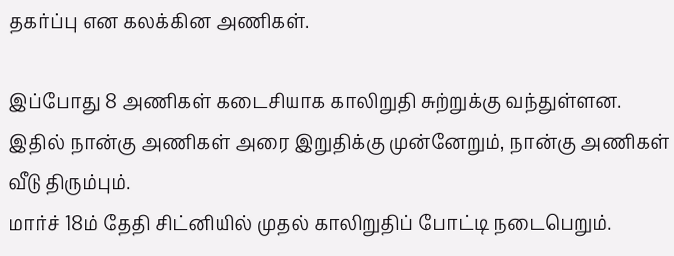தகர்ப்பு என கலக்கின அணிகள்.

இப்போது 8 அணிகள் கடைசியாக காலிறுதி சுற்றுக்கு வந்துள்ளன. இதில் நான்கு அணிகள் அரை இறுதிக்கு முன்னேறும், நான்கு அணிகள் வீடு திரும்பும்.
மார்ச் 18ம் தேதி சிட்னியில் முதல் காலிறுதிப் போட்டி நடைபெறும்.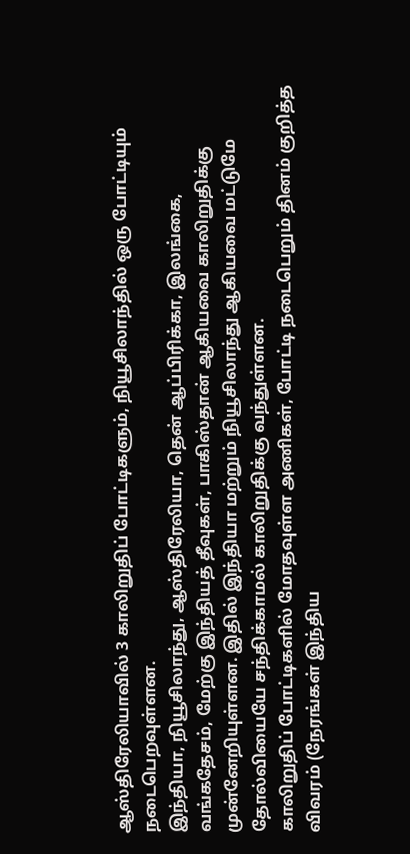ஆஸ்திரேலியாவில் 3 காலிறுதிப் போட்டிகளும், நியூசிலாந்தில் ஒரு போட்டியும் நடைபெறவுள்ளன.
இந்தியா, நியூசிலாந்து, ஆஸ்திரேலியா, தென் ஆப்பிரிக்கா, இலங்கை, வங்கதேசம், மேற்கு இந்தியத் தீவுகள், பாகிஸ்தான் ஆகியவை காலிறுதிக்கு முன்னேறியுள்ளன. இதில் இந்தியா மற்றும் நியூசிலாந்து ஆகியவை மட்டுமே தோல்வியையே சந்திக்காமல் காலிறுதிக்கு வந்துள்ளன.
காலிறுதிப் போட்டிகளில் மோதவுள்ள அணிகள், போட்டி நடைபெறும் தினம் குறித்த விவரம் (நேரங்கள் இந்திய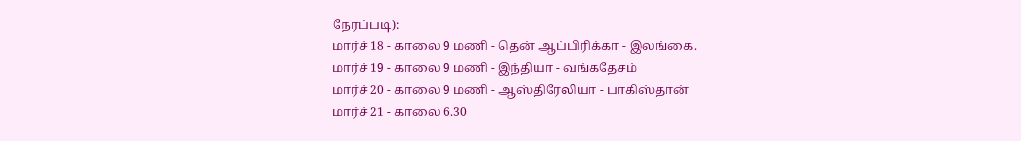நேரப்படி):
மார்ச் 18 - காலை 9 மணி - தென் ஆப்பிரிக்கா - இலங்கை.
மார்ச் 19 - காலை 9 மணி - இந்தியா - வங்கதேசம்
மார்ச் 20 - காலை 9 மணி - ஆஸ்திரேலியா - பாகிஸ்தான்
மார்ச் 21 - காலை 6.30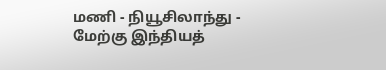மணி - நியூசிலாந்து - மேற்கு இந்தியத்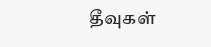தீவுகள்